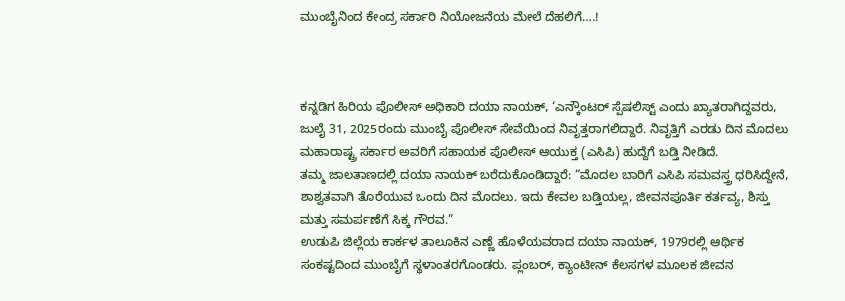ಮುಂಬೈನಿಂದ ಕೇಂದ್ರ ಸರ್ಕಾರಿ ನಿಯೋಜನೆಯ ಮೇಲೆ ದೆಹಲಿಗೆ….!



ಕನ್ನಡಿಗ ಹಿರಿಯ ಪೊಲೀಸ್ ಅಧಿಕಾರಿ ದಯಾ ನಾಯಕ್, ‘ಎನ್ಕೌಂಟರ್ ಸ್ಪೆಷಲಿಸ್ಟ್ ಎಂದು ಖ್ಯಾತರಾಗಿದ್ದವರು, ಜುಲೈ 31, 2025ರಂದು ಮುಂಬೈ ಪೊಲೀಸ್ ಸೇವೆಯಿಂದ ನಿವೃತ್ತರಾಗಲಿದ್ದಾರೆ. ನಿವೃತ್ತಿಗೆ ಎರಡು ದಿನ ಮೊದಲು ಮಹಾರಾಷ್ಟ್ರ ಸರ್ಕಾರ ಅವರಿಗೆ ಸಹಾಯಕ ಪೊಲೀಸ್ ಆಯುಕ್ತ (ಎಸಿಪಿ) ಹುದ್ದೆಗೆ ಬಡ್ತಿ ನೀಡಿದೆ.
ತಮ್ಮ ಜಾಲತಾಣದಲ್ಲಿ ದಯಾ ನಾಯಕ್ ಬರೆದುಕೊಂಡಿದ್ದಾರೆ: “ಮೊದಲ ಬಾರಿಗೆ ಎಸಿಪಿ ಸಮವಸ್ತ್ರ ಧರಿಸಿದ್ದೇನೆ, ಶಾಶ್ವತವಾಗಿ ತೊರೆಯುವ ಒಂದು ದಿನ ಮೊದಲು. ಇದು ಕೇವಲ ಬಡ್ತಿಯಲ್ಲ, ಜೀವನಪೂರ್ತಿ ಕರ್ತವ್ಯ, ಶಿಸ್ತು ಮತ್ತು ಸಮರ್ಪಣೆಗೆ ಸಿಕ್ಕ ಗೌರವ.”
ಉಡುಪಿ ಜಿಲ್ಲೆಯ ಕಾರ್ಕಳ ತಾಲೂಕಿನ ಎಣ್ಣೆ ಹೊಳೆಯವರಾದ ದಯಾ ನಾಯಕ್, 1979ರಲ್ಲಿ ಆರ್ಥಿಕ ಸಂಕಷ್ಟದಿಂದ ಮುಂಬೈಗೆ ಸ್ಥಳಾಂತರಗೊಂಡರು. ಪ್ಲಂಬರ್, ಕ್ಯಾಂಟೀನ್ ಕೆಲಸಗಳ ಮೂಲಕ ಜೀವನ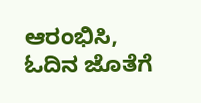ಆರಂಭಿಸಿ, ಓದಿನ ಜೊತೆಗೆ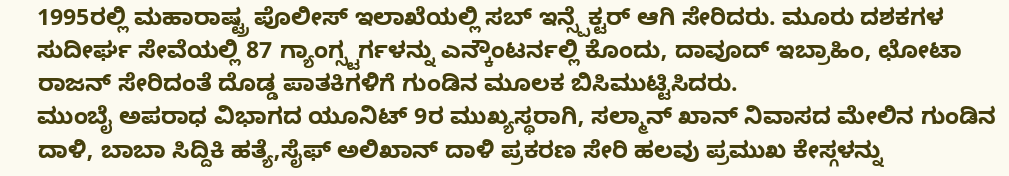1995ರಲ್ಲಿ ಮಹಾರಾಷ್ಟ್ರ ಪೊಲೀಸ್ ಇಲಾಖೆಯಲ್ಲಿ ಸಬ್ ಇನ್ಸ್ಪೆಕ್ಟರ್ ಆಗಿ ಸೇರಿದರು. ಮೂರು ದಶಕಗಳ ಸುದೀರ್ಘ ಸೇವೆಯಲ್ಲಿ 87 ಗ್ಯಾಂಗ್ಸ್ಟರ್ಗಳನ್ನು ಎನ್ಕೌಂಟರ್ನಲ್ಲಿ ಕೊಂದು, ದಾವೂದ್ ಇಬ್ರಾಹಿಂ, ಛೋಟಾ ರಾಜನ್ ಸೇರಿದಂತೆ ದೊಡ್ಡ ಪಾತಕಿಗಳಿಗೆ ಗುಂಡಿನ ಮೂಲಕ ಬಿಸಿಮುಟ್ಟಿಸಿದರು.
ಮುಂಬೈ ಅಪರಾಧ ವಿಭಾಗದ ಯೂನಿಟ್ 9ರ ಮುಖ್ಯಸ್ಥರಾಗಿ, ಸಲ್ಮಾನ್ ಖಾನ್ ನಿವಾಸದ ಮೇಲಿನ ಗುಂಡಿನ ದಾಳಿ, ಬಾಬಾ ಸಿದ್ದಿಕಿ ಹತ್ಯೆ,ಸೈಫ್ ಅಲಿಖಾನ್ ದಾಳಿ ಪ್ರಕರಣ ಸೇರಿ ಹಲವು ಪ್ರಮುಖ ಕೇಸ್ಗಳನ್ನು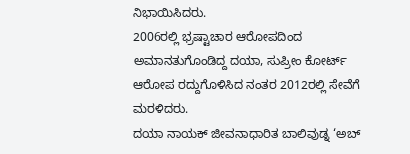ನಿಭಾಯಿಸಿದರು.
2006ರಲ್ಲಿ ಭ್ರಷ್ಟಾಚಾರ ಆರೋಪದಿಂದ ಅಮಾನತುಗೊಂಡಿದ್ದ ದಯಾ, ಸುಪ್ರೀಂ ಕೋರ್ಟ್ ಆರೋಪ ರದ್ದುಗೊಳಿಸಿದ ನಂತರ 2012ರಲ್ಲಿ ಸೇವೆಗೆ ಮರಳಿದರು.
ದಯಾ ನಾಯಕ್ ಜೀವನಾಧಾರಿತ ಬಾಲಿವುಡ್ನ ‘ಅಬ್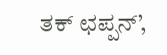ತಕ್ ಛಪ್ಪನ್’,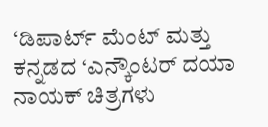‘ಡಿಪಾರ್ಟ್ ಮೆಂಟ್ ಮತ್ತು ಕನ್ನಡದ ‘ಎನ್ಕೌಂಟರ್ ದಯಾ ನಾಯಕ್ ಚಿತ್ರಗಳು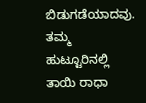ಬಿಡುಗಡೆಯಾದವು.
ತಮ್ಮ ಹುಟ್ಟೂರಿನಲ್ಲಿ ತಾಯಿ ರಾಧಾ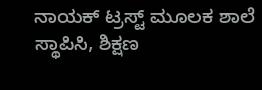ನಾಯಕ್ ಟ್ರಸ್ಟ್ ಮೂಲಕ ಶಾಲೆ ಸ್ಥಾಪಿಸಿ, ಶಿಕ್ಷಣ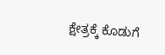ಕ್ಷೇತ್ರಕ್ಕೆ ಕೊಡುಗೆ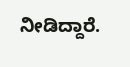ನೀಡಿದ್ದಾರೆ.